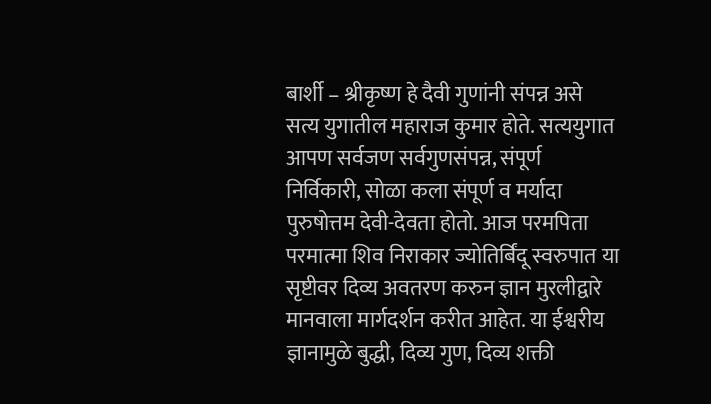बार्शी – श्रीकृष्ण हे दैवी गुणांनी संपन्न असे सत्य युगातील महाराज कुमार होते. सत्ययुगात आपण सर्वजण सर्वगुणसंपन्न, संपूर्ण निर्विकारी, सोळा कला संपूर्ण व मर्यादा पुरुषोत्तम देवी-देवता होतो. आज परमपिता परमात्मा शिव निराकार ज्योतिर्बिंदू स्वरुपात या सृष्टीवर दिव्य अवतरण करुन ज्ञान मुरलीद्वारे मानवाला मार्गदर्शन करीत आहेत. या ईश्वरीय ज्ञानामुळे बुद्धी, दिव्य गुण, दिव्य शक्ती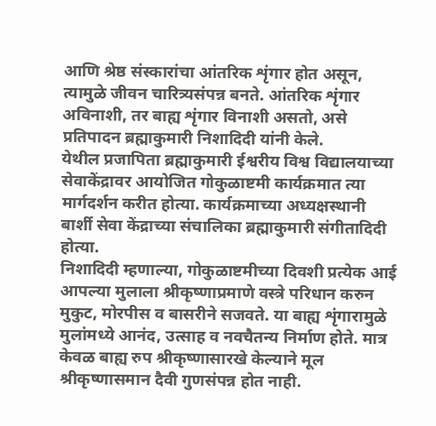आणि श्रेष्ठ संस्कारांचा आंतरिक शृंगार होत असून, त्यामुळे जीवन चारित्र्यसंपन्न बनते. आंतरिक शृंगार अविनाशी, तर बाह्य शृंगार विनाशी असतो, असे प्रतिपादन ब्रह्माकुमारी निशादिदी यांनी केले.
येथील प्रजापिता ब्रह्माकुमारी ईश्वरीय विश्व विद्यालयाच्या सेवाकेंद्रावर आयोजित गोकुळाष्टमी कार्यक्रमात त्या मार्गदर्शन करीत होत्या. कार्यक्रमाच्या अध्यक्षस्थानी बार्शी सेवा केंद्राच्या संचालिका ब्रह्माकुमारी संगीतादिदी होत्या.
निशादिदी म्हणाल्या, गोकुळाष्टमीच्या दिवशी प्रत्येक आई आपल्या मुलाला श्रीकृष्णाप्रमाणे वस्त्रे परिधान करुन मुकुट, मोरपीस व बासरीने सजवते. या बाह्य शृंगारामुळे मुलांमध्ये आनंद, उत्साह व नवचैतन्य निर्माण होते. मात्र केवळ बाह्य रुप श्रीकृष्णासारखे केल्याने मूल श्रीकृष्णासमान दैवी गुणसंपन्न होत नाही.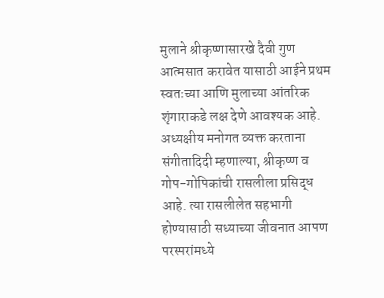मुलाने श्रीकृष्णासारखे दैवी गुण आत्मसात करावेत यासाठी आईने प्रथम स्वतःच्या आणि मुलाच्या आंतरिक शृंगाराकडे लक्ष देणे आवश्यक आहे.
अध्यक्षीय मनोगत व्यक्त करताना संगीतादिदी म्हणाल्या, श्रीकृष्ण व गोप-गोपिकांची रासलीला प्रसिद्ध आहे. त्या रासलीलेत सहभागी होण्यासाठी सध्याच्या जीवनात आपण परस्परांमध्ये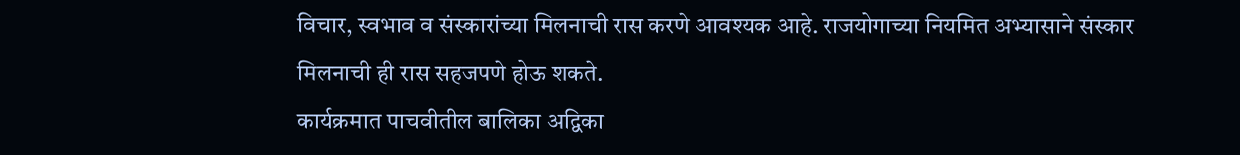विचार, स्वभाव व संस्कारांच्या मिलनाची रास करणे आवश्यक आहे. राजयोगाच्या नियमित अभ्यासाने संस्कार मिलनाची ही रास सहजपणे होऊ शकते.
कार्यक्रमात पाचवीतील बालिका अद्विका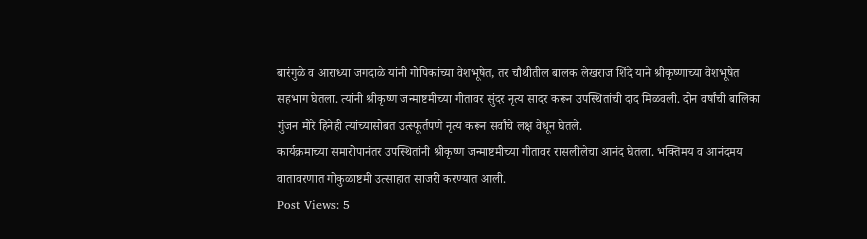बारंगुळे व आराध्या जगदाळे यांनी गोपिकांच्या वेशभूषेत, तर चौथीतील बालक लेखराज शिंदे याने श्रीकृष्णाच्या वेशभूषेत सहभाग घेतला. त्यांनी श्रीकृष्ण जन्माष्टमीच्या गीतावर सुंदर नृत्य सादर करून उपस्थितांची दाद मिळवली. दोन वर्षांची बालिका गुंजन मोरे हिनेही त्यांच्यासोबत उत्स्फूर्तपणे नृत्य करून सर्वांचे लक्ष वेधून घेतले.
कार्यक्रमाच्या समारोपानंतर उपस्थितांनी श्रीकृष्ण जन्माष्टमीच्या गीतावर रासलीलेचा आनंद घेतला. भक्तिमय व आनंदमय वातावरणात गोकुळाष्टमी उत्साहात साजरी करण्यात आली.
Post Views: 5